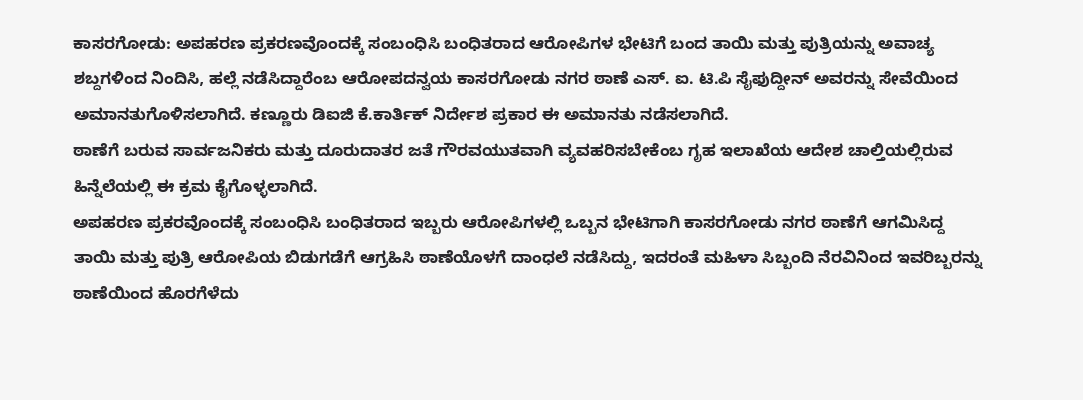ಕಾಸರಗೋಡು: ಅಪಹರಣ ಪ್ರಕರಣವೊಂದಕ್ಕೆ ಸಂಬಂಧಿಸಿ ಬಂಧಿತರಾದ ಆರೋಪಿಗಳ ಭೇಟಿಗೆ ಬಂದ ತಾಯಿ ಮತ್ತು ಪುತ್ರಿಯನ್ನು ಅವಾಚ್ಯ ಶಬ್ದಗಳಿಂದ ನಿಂದಿಸಿ, ಹಲ್ಲೆ ನಡೆಸಿದ್ದಾರೆಂಬ ಆರೋಪದನ್ವಯ ಕಾಸರಗೋಡು ನಗರ ಠಾಣೆ ಎಸ್. ಐ. ಟಿ.ಪಿ ಸೈಫುದ್ದೀನ್ ಅವರನ್ನು ಸೇವೆಯಿಂದ ಅಮಾನತುಗೊಳಿಸಲಾಗಿದೆ. ಕಣ್ಣೂರು ಡಿಐಜಿ ಕೆ.ಕಾರ್ತಿಕ್ ನಿರ್ದೇಶ ಪ್ರಕಾರ ಈ ಅಮಾನತು ನಡೆಸಲಾಗಿದೆ.
ಠಾಣೆಗೆ ಬರುವ ಸಾರ್ವಜನಿಕರು ಮತ್ತು ದೂರುದಾತರ ಜತೆ ಗೌರವಯುತವಾಗಿ ವ್ಯವಹರಿಸಬೇಕೆಂಬ ಗೃಹ ಇಲಾಖೆಯ ಆದೇಶ ಚಾಲ್ತಿಯಲ್ಲಿರುವ ಹಿನ್ನೆಲೆಯಲ್ಲಿ ಈ ಕ್ರಮ ಕೈಗೊಳ್ಳಲಾಗಿದೆ.
ಅಪಹರಣ ಪ್ರಕರವೊಂದಕ್ಕೆ ಸಂಬಂಧಿಸಿ ಬಂಧಿತರಾದ ಇಬ್ಬರು ಆರೋಪಿಗಳಲ್ಲಿ ಒಬ್ಬನ ಭೇಟಿಗಾಗಿ ಕಾಸರಗೋಡು ನಗರ ಠಾಣೆಗೆ ಆಗಮಿಸಿದ್ದ ತಾಯಿ ಮತ್ತು ಪುತ್ರಿ ಆರೋಪಿಯ ಬಿಡುಗಡೆಗೆ ಆಗ್ರಹಿಸಿ ಠಾಣೆಯೊಳಗೆ ದಾಂಧಲೆ ನಡೆಸಿದ್ದು, ಇದರಂತೆ ಮಹಿಳಾ ಸಿಬ್ಬಂದಿ ನೆರವಿನಿಂದ ಇವರಿಬ್ಬರನ್ನು ಠಾಣೆಯಿಂದ ಹೊರಗೆಳೆದು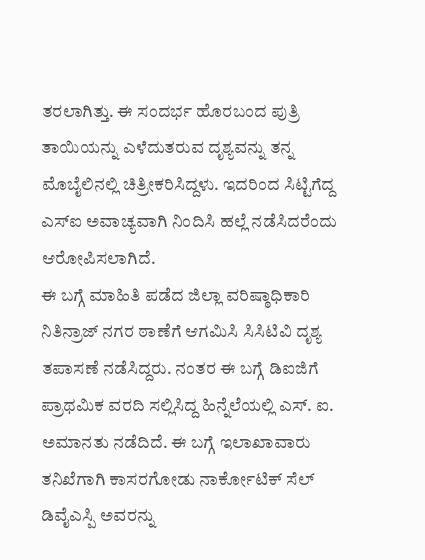ತರಲಾಗಿತ್ತು. ಈ ಸಂದರ್ಭ ಹೊರಬಂದ ಪುತ್ರಿ ತಾಯಿಯನ್ನು ಎಳೆದುತರುವ ದೃಶ್ಯವನ್ನು ತನ್ನ ಮೊಬೈಲಿನಲ್ಲಿ ಚಿತ್ರೀಕರಿಸಿದ್ದಳು. ಇದರಿಂದ ಸಿಟ್ಟಿಗೆದ್ದ ಎಸ್ಐ ಅವಾಚ್ಯವಾಗಿ ನಿಂದಿಸಿ ಹಲ್ಲೆ ನಡೆಸಿದರೆಂದು ಆರೋಪಿಸಲಾಗಿದೆ.
ಈ ಬಗ್ಗೆ ಮಾಹಿತಿ ಪಡೆದ ಜಿಲ್ಲಾ ವರಿಷ್ಠಾಧಿಕಾರಿ ನಿತಿನ್ರಾಜ್ ನಗರ ಠಾಣೆಗೆ ಆಗಮಿಸಿ ಸಿಸಿಟಿವಿ ದೃಶ್ಯ ತಪಾಸಣೆ ನಡೆಸಿದ್ದರು. ನಂತರ ಈ ಬಗ್ಗೆ ಡಿಐಜಿಗೆ ಪ್ರಾಥಮಿಕ ವರದಿ ಸಲ್ಲಿಸಿದ್ದ ಹಿನ್ನೆಲೆಯಲ್ಲಿ ಎಸ್. ಐ. ಅಮಾನತು ನಡೆದಿದೆ. ಈ ಬಗ್ಗೆ ಇಲಾಖಾವಾರು ತನಿಖೆಗಾಗಿ ಕಾಸರಗೋಡು ನಾರ್ಕೋಟಿಕ್ ಸೆಲ್ ಡಿವೈಎಸ್ಪಿ ಅವರನ್ನು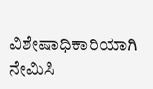ವಿಶೇಷಾಧಿಕಾರಿಯಾಗಿ ನೇಮಿಸಿ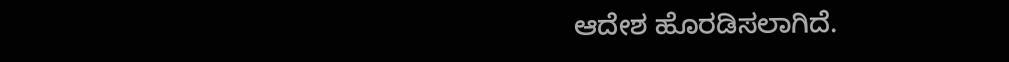ಆದೇಶ ಹೊರಡಿಸಲಾಗಿದೆ.